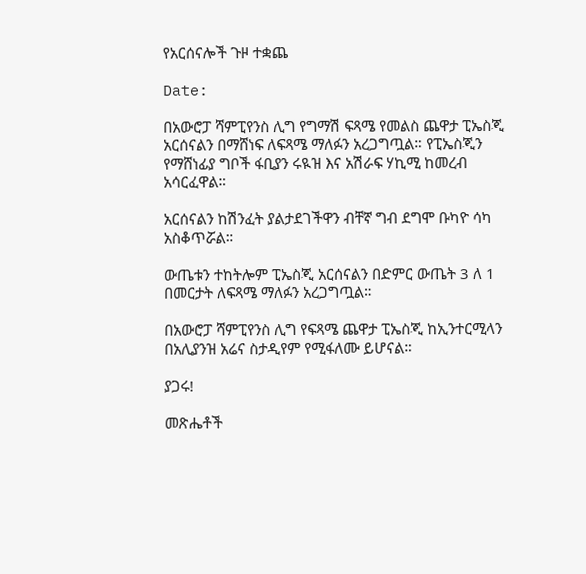የአርሰናሎች ጉዞ ተቋጨ

Date:

በአውሮፓ ሻምፒየንስ ሊግ የግማሽ ፍጻሜ የመልስ ጨዋታ ፒኤስጂ  አርሰናልን በማሸነፍ ለፍጻሜ ማለፉን አረጋግጧል። የፒኤስጂን የማሸነፊያ ግቦች ፋቢያን ሩዪዝ እና አሽራፍ ሃኪሚ ከመረብ አሳርፈዋል።

አርሰናልን ከሽንፈት ያልታደገችዋን ብቸኛ ግብ ደግሞ ቡካዮ ሳካ አስቆጥሯል።

ውጤቱን ተከትሎም ፒኤስጂ አርሰናልን በድምር ውጤት 3 ለ 1 በመርታት ለፍጻሜ ማለፉን አረጋግጧል።

በአውሮፓ ሻምፒየንስ ሊግ የፍጻሜ ጨዋታ ፒኤስጂ ከኢንተርሚላን በአሊያንዝ አሬና ስታዲየም የሚፋለሙ ይሆናል።

ያጋሩ!

መጽሔቶች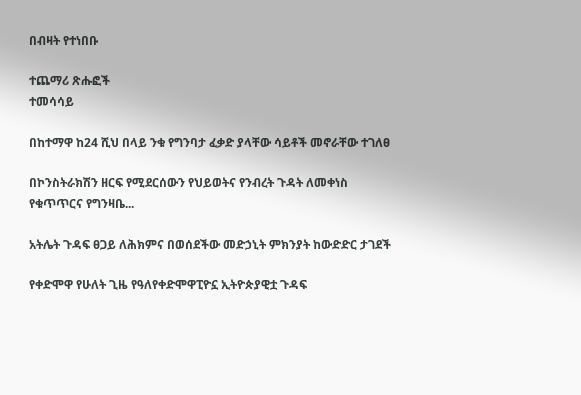በብዛት የተነበቡ

ተጨማሪ ጽሑፎች
ተመሳሳይ

በከተማዋ ከ24 ሺህ በላይ ንቁ የግንባታ ፈቃድ ያላቸው ሳይቶች መኖራቸው ተገለፀ

በኮንስትራክሽን ዘርፍ የሚደርሰውን የህይወትና የንብረት ጉዳት ለመቀነስ የቁጥጥርና የግንዛቤ...

አትሌት ጉዳፍ ፀጋይ ለሕክምና በወሰደችው መድኃኒት ምክንያት ከውድድር ታገደች

የቀድሞዋ የሁለት ጊዜ የዓለየቀድሞዋፒዮኗ ኢትዮጵያዊቷ ጉዳፍ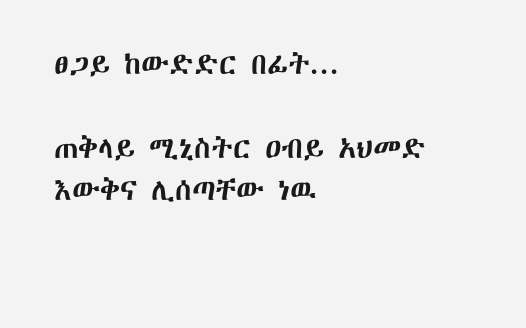ፀጋይ ከውድድር በፊት...

ጠቅላይ ሚኒስትር ዐብይ አህመድ እውቅና ሊሰጣቸው ነዉ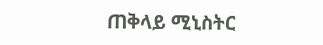ጠቅላይ ሚኒስትር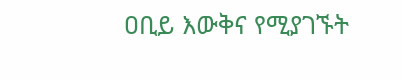ዐቢይ እውቅና የሚያገኙት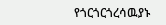የጎርጎርጎረሳዉያኑ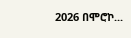2026 በሞሮኮ...